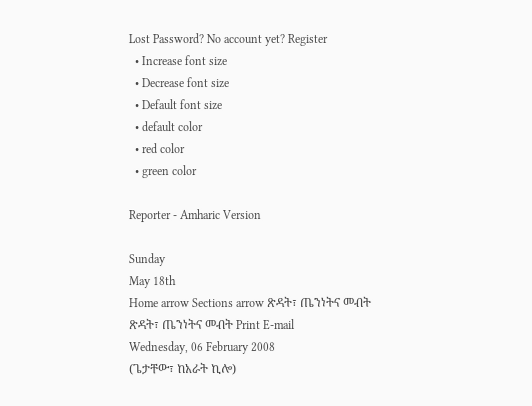Lost Password? No account yet? Register
  • Increase font size
  • Decrease font size
  • Default font size
  • default color
  • red color
  • green color

Reporter - Amharic Version

Sunday
May 18th
Home arrow Sections arrow ጽዳት፣ ጤንነትና መብት
ጽዳት፣ ጤንነትና መብት Print E-mail
Wednesday, 06 February 2008
(ጌታቸው፣ ከአራት ኪሎ)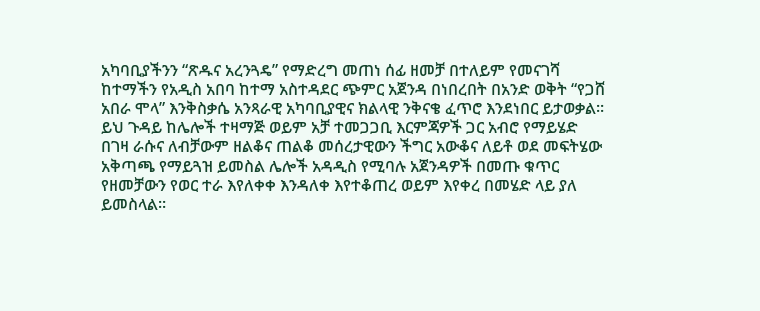አካባቢያችንን “ጽዱና አረንጓዴ” የማድረግ መጠነ ሰፊ ዘመቻ በተለይም የመናገሻ ከተማችን የአዲስ አበባ ከተማ አስተዳደር ጭምር አጀንዳ በነበረበት በአንድ ወቅት “የጋሸ አበራ ሞላ” እንቅስቃሴ አንጻራዊ አካባቢያዊና ክልላዊ ንቅናቄ ፈጥሮ እንደነበር ይታወቃል፡፡
ይህ ጉዳይ ከሌሎች ተዛማጅ ወይም አቻ ተመጋጋቢ እርምጃዎች ጋር አብሮ የማይሄድ በገዛ ራሱና ለብቻውም ዘልቆና ጠልቆ መሰረታዊውን ችግር አውቆና ለይቶ ወደ መፍትሄው አቅጣጫ የማይጓዝ ይመስል ሌሎች አዳዲስ የሚባሉ አጀንዳዎች በመጡ ቁጥር የዘመቻውን የወር ተራ እየለቀቀ እንዳለቀ እየተቆጠረ ወይም እየቀረ በመሄድ ላይ ያለ ይመስላል፡፡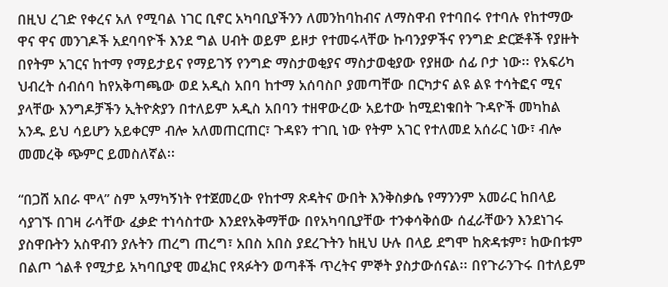በዚህ ረገድ የቀረና አለ የሚባል ነገር ቢኖር አካባቢያችንን ለመንከባከብና ለማስዋብ የተባበሩ የተባሉ የከተማው ዋና ዋና መንገዶች አደባባዮች እንደ ግል ሀብት ወይም ይዞታ የተመሩላቸው ኩባንያዎችና የንግድ ድርጅቶች የያዙት በየትም አገርና ከተማ የማይታይና የማይገኝ የንግድ ማስታወቂያና ማስታወቂያው የያዘው ሰፊ ቦታ ነው፡፡ የአፍሪካ ህብረት ሰብሰባ ከየአቅጣጫው ወደ አዲስ አበባ ከተማ አሰባስቦ ያመጣቸው በርካታና ልዩ ልዩ ተሳትፎና ሚና ያላቸው እንግዶቻችን ኢትዮጵያን በተለይም አዲስ አበባን ተዘዋውረው አይተው ከሚደነቁበት ጉዳዮች መካከል አንዱ ይህ ሳይሆን አይቀርም ብሎ አለመጠርጠር፣ ጉዳዩን ተገቢ ነው የትም አገር የተለመደ አሰራር ነው፣ ብሎ መመረቅ ጭምር ይመስለኛል፡፡

“በጋሸ አበራ ሞላ” ስም አማካኝነት የተጀመረው የከተማ ጽዳትና ውበት እንቅስቃሴ የማንንም አመራር ከበላይ ሳያገኙ በገዛ ራሳቸው ፈቃድ ተነሳስተው እንደየአቅማቸው በየአካባቢያቸው ተንቀሳቅሰው ሰፈራቸውን እንደነገሩ ያስዋቡትን አስዋብን ያሉትን ጠረግ ጠረግ፣ አበስ አበስ ያደረጉትን ከዚህ ሁሉ በላይ ደግሞ ከጽዳቱም፣ ከውበቱም በልጦ ጎልቶ የሚታይ አካባቢያዊ መፈክር የጻፉትን ወጣቶች ጥረትና ምኞት ያስታውሰናል፡፡ በየጉራንጉሩ በተለይም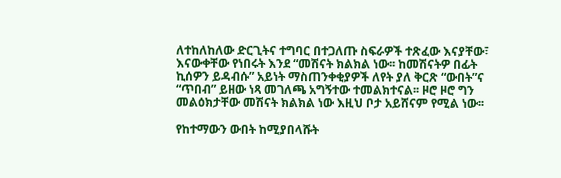ለተከለከለው ድርጊትና ተግባር በተጋለጡ ስፍራዎች ተጽፈው እናያቸው፣ እናውቀቸው የነበሩት እንደ “መሽናት ክልክል ነው፡፡ ከመሽናትዎ በፊት ኪሰዎን ይዳብሱ” አይነት ማስጠንቀቂያዎች ለየት ያለ ቅርጽ “ውበት”ና “ጥበብ” ይዘው ነጻ መገለጫ አግኝተው ተመልክተናል፡፡ ዞሮ ዞሮ ግን መልዕክታቸው መሽናት ክልክል ነው እዚህ ቦታ አይሸናም የሚል ነው፡፡

የከተማውን ውበት ከሚያበላሹት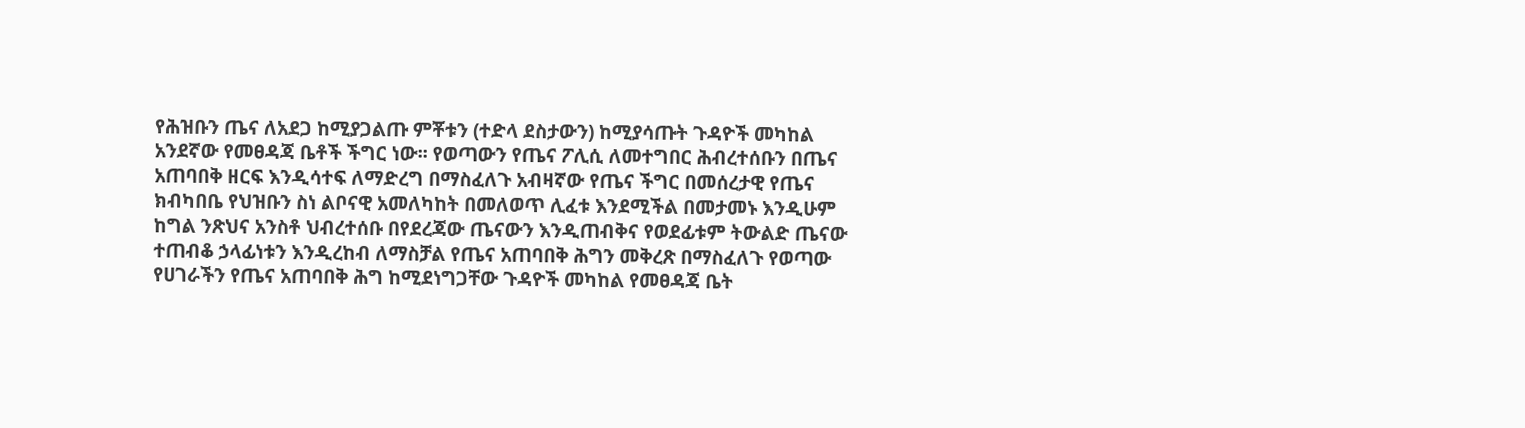የሕዝቡን ጤና ለአደጋ ከሚያጋልጡ ምቾቱን (ተድላ ደስታውን) ከሚያሳጡት ጉዳዮች መካከል አንደኛው የመፀዳጃ ቤቶች ችግር ነው፡፡ የወጣውን የጤና ፖሊሲ ለመተግበር ሕብረተሰቡን በጤና አጠባበቅ ዘርፍ እንዲሳተፍ ለማድረግ በማስፈለጉ አብዛኛው የጤና ችግር በመሰረታዊ የጤና ክብካበቤ የህዝቡን ስነ ልቦናዊ አመለካከት በመለወጥ ሊፈቱ እንደሚችል በመታመኑ እንዲሁም ከግል ንጽህና አንስቶ ህብረተሰቡ በየደረጃው ጤናውን እንዲጠብቅና የወደፊቱም ትውልድ ጤናው ተጠብቆ ኃላፊነቱን እንዲረከብ ለማስቻል የጤና አጠባበቅ ሕግን መቅረጽ በማስፈለጉ የወጣው የሀገራችን የጤና አጠባበቅ ሕግ ከሚደነግጋቸው ጉዳዮች መካከል የመፀዳጃ ቤት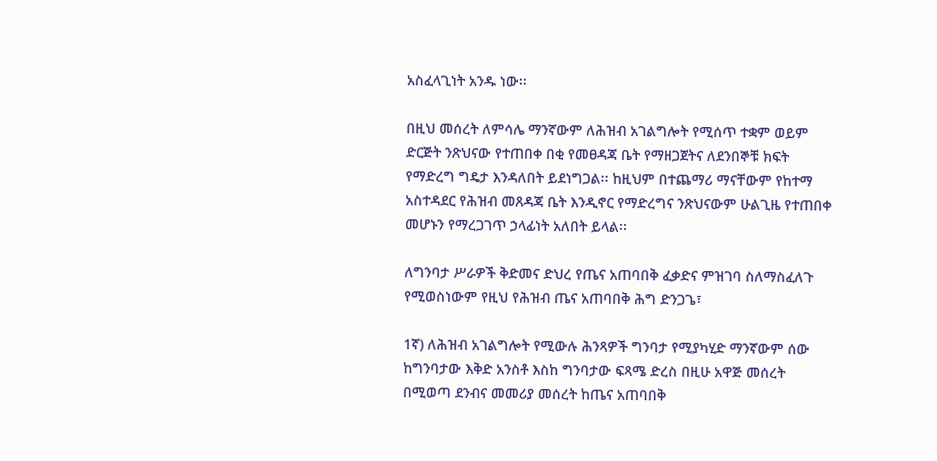አስፈላጊነት አንዱ ነው፡፡

በዚህ መሰረት ለምሳሌ ማንኛውም ለሕዝብ አገልግሎት የሚሰጥ ተቋም ወይም ድርጅት ንጽህናው የተጠበቀ በቂ የመፀዳጃ ቤት የማዘጋጀትና ለደንበኞቹ ክፍት የማድረግ ግዴታ እንዳለበት ይደነግጋል፡፡ ከዚህም በተጨማሪ ማናቸውም የከተማ አስተዳደር የሕዝብ መጸዳጃ ቤት እንዲኖር የማድረግና ንጽህናውም ሁልጊዜ የተጠበቀ መሆኑን የማረጋገጥ ኃላፊነት አለበት ይላል፡፡

ለግንባታ ሥራዎች ቅድመና ድህረ የጤና አጠባበቅ ፈቃድና ምዝገባ ስለማስፈለጉ የሚወስነውም የዚህ የሕዝብ ጤና አጠባበቅ ሕግ ድንጋጌ፣

1ኛ) ለሕዝብ አገልግሎት የሚውሉ ሕንጻዎች ግንባታ የሚያካሂድ ማንኛውም ሰው ከግንባታው እቅድ አንስቶ እስከ ግንባታው ፍጻሜ ድረስ በዚሁ አዋጅ መሰረት በሚወጣ ደንብና መመሪያ መሰረት ከጤና አጠባበቅ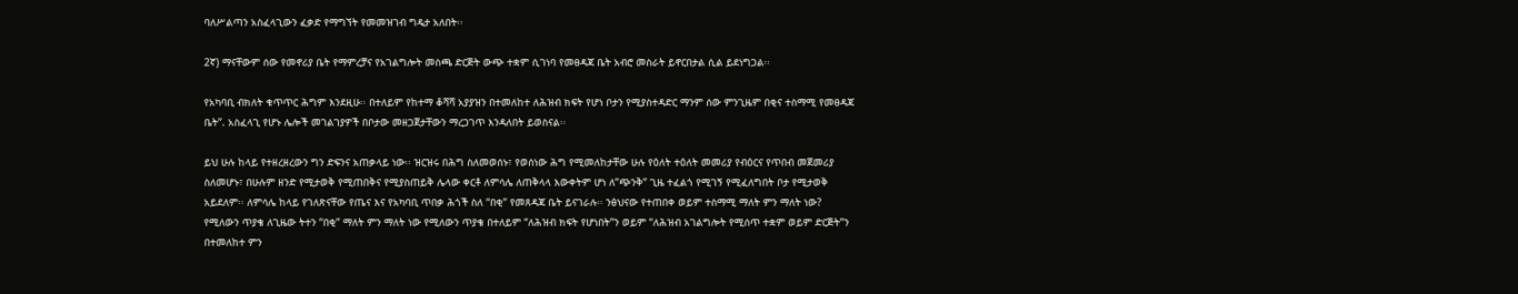ባለሥልጣን አስፈላጊውን ፈቃድ የማግኘት የመመዝገብ ግዴታ አለበት፡፡

2ኛ) ማናቸውም ሰው የመኖሪያ ቤት የማምረቻና የአገልግሎት መስጫ ድርጅት ውጭ ተቋም ሲገነባ የመፀዳጃ ቤት አብሮ መስራት ይኖርበታል ሲል ይደነግጋል፡፡

የአካባቢ ብክለት ቁጥጥር ሕግም እንደዚሁ፡፡ በተለይም የከተማ ቆሻሻ አያያዝን በተመለከተ ለሕዝብ ክፍት የሆነ ቦታን የሚያስተዳድር ማንም ሰው ምንጊዜም በቂና ተስማሚ የመፀዳጃ ቤት”. አስፈላጊ የሆኑ ሌሎች መገልገያዎች በቦታው መዘጋጀታቸውን ማረጋገጥ እንዳለበት ይወስናል፡፡

ይህ ሁሉ ከላይ የተዘረዘረውን ግን ድፍንና አጠቃላይ ነው፡፡ ዝርዝሩ በሕግ ስለመወሰኑ፣ የወሰነው ሕግ የሚመለከታቸው ሁሉ የዕለት ተዕለት መመሪያ የብዕርና የጥበብ መጀመሪያ ስለመሆኑ፣ በሁሉም ዘንድ የሚታወቅ የሚጠበቅና የሚያስጠይቅ ሌላው ቀርቶ ለምሳሌ ለጠቅላላ እውቀትም ሆነ ለ”ጭንቅ” ጊዜ ተፈልጎ የሚገኝ የሚፈለግበት ቦታ የሚታወቅ አይደለም፡፡ ለምሳሌ ከላይ የገለጽናቸው የጤና እና የአካባቢ ጥበቃ ሕጎች ስለ “በቂ” የመጸዳጃ ቤት ይናገራሉ፡፡ ንፅህናው የተጠበቀ ወይም ተስማሚ ማለት ምን ማለት ነው? የሚለውን ጥያቄ ለጊዜው ትተን “በቂ” ማለት ምን ማለት ነው የሚለውን ጥያቄ በተለይም “ለሕዝብ ክፍት የሆነበት”ን ወይም “ለሕዝብ አገልግሎት የሚሰጥ ተቋም ወይም ድርጅት”ን በተመለከተ ምን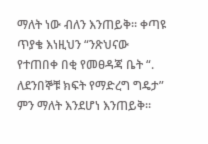ማለት ነው ብለን እንጠይቅ፡፡ ቀጣዩ ጥያቄ እነዚህን “ንጽህናው የተጠበቀ በቂ የመፀዳጃ ቤት “. ለደንበኞቹ ክፍት የማድረግ ግዴታ” ምን ማለት እንደሆነ እንጠይቅ፡፡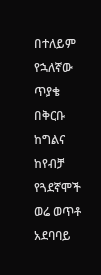በተለይም የኋለኛው ጥያቄ በቅርቡ ከግልና ከየብቻ የጓደኛሞች ወሬ ወጥቶ አደባባይ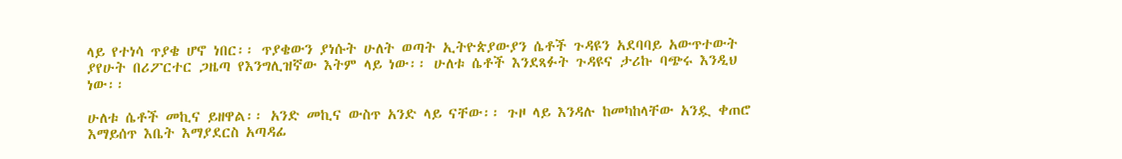ላይ የተነሳ ጥያቄ ሆኖ ነበር፡፡ ጥያቄውን ያነሱት ሁለት ወጣት ኢትዮጵያውያን ሴቶች ጉዳዩን አደባባይ አውጥተውት ያየሁት በሪፖርተር ጋዜጣ የእንግሊዝኛው እትም ላይ ነው፡፡ ሁለቱ ሴቶች እንደጻፉት ጉዳዩና ታሪኩ ባጭሩ እንዲህ ነው፡፡

ሁለቱ ሴቶች መኪና ይዘዋል፡፡ አንድ መኪና ውስጥ አንድ ላይ ናቸው፡፡ ጉዞ ላይ እንዳሉ ከመካከላቸው አንዷ ቀጠሮ እማይሰጥ እቤት እማያደርስ አጣዳፊ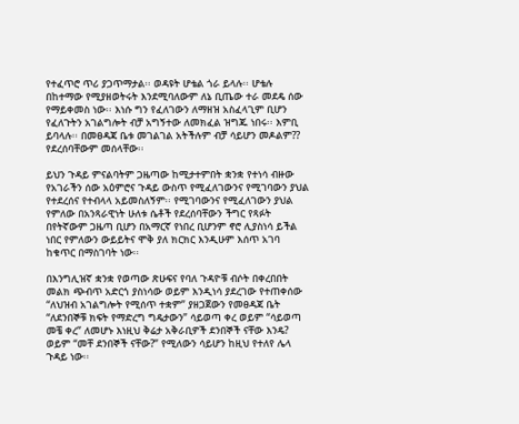የተፈጥሮ ጥሪ ያጋጥማታል፡፡ ወዳዩት ሆቴል ጎራ ይላሉ፡፡ ሆቴሉ በከተማው የሚያዘወትሩት እንደሚባለውም ለኔ ቢጤው ተራ መደዴ ሰው የማይቀመስ ነው፡፡ እነሱ ግን የፈለገውን ለማዘዝ አስፈላጊም ቢሆን የፈለጉትን አገልግሎት ብቻ አግኝተው ለመክፈል ዝግጁ ነበሩ፡፡ እምቢ ይባላሉ፡፡ በመፀዳጃ ቤቱ መገልገል አትችሉም ብቻ ሳይሆን መዶልም?? የደረሰባቸውም መሰላቸው፡፡

ይህን ጉዳይ ምናልባትም ጋዜጣው ከሚታተምበት ቋንቋ የተነሳ ብዙው የአገራችን ሰው አዕምሮና ጉዳይ ውስጥ የሚፈለገውንና የሚገባውን ያህል የተደረሰና የተብላላ አይመስለኝም፡፡ የሚገባውንና የሚፈለገውን ያህል የምለው በአንጻራዊነት ሁለቱ ሴቶች የደረሰባቸውን ችግር የጻፉት በየትኛውም ጋዜጣ ቢሆን በአማርኛ የነበረ ቢሆንም ኖሮ ሊያስነሳ ይችል ነበር የምለውን ውይይትና ሞቅ ያለ ክርክር እንዲሁም እሰጥ አገባ ከቁጥር በማስገባት ነው፡፡

በእንግሊዝኛ ቋንቋ የወጣው ጽሁፍና የባለ ጉዳዮቹ ብሶት በቀረበበት መልክ ጭብጥ አድርጎ ያስነሳው ወይም እንዲነሳ ያደረገው የተጠቀሰው “ለህዝብ አገልግሎት የሚሰጥ ተቋም” ያዘጋጀውን የመፀዳጃ ቤት “ለደንበኞቹ ክፍት የማድረግ ግዴታውን” ሳይወጣ ቀረ ወይም “ሳይወጣ መቼ ቀረ” ለመሆኑ እነዚህ ቅሬታ አቅራቢዎች ደንበኞች ናቸው እንዴ? ወይም “መቸ ደንበኞች ናቸው?” የሚለውን ሳይሆን ከዚህ የተለየ ሌላ ጉዳይ ነው፡፡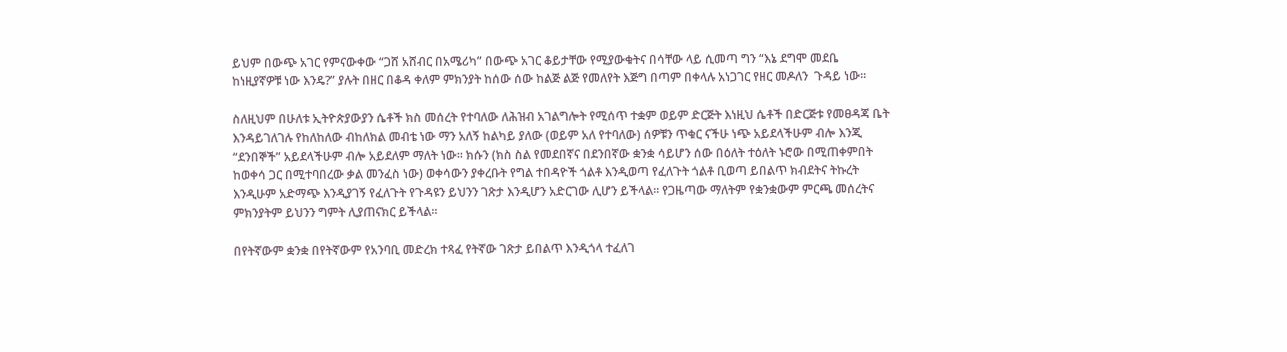ይህም በውጭ አገር የምናውቀው “ጋሸ አሸብር በአሜሪካ” በውጭ አገር ቆይታቸው የሚያውቁትና በሳቸው ላይ ሲመጣ ግን “እኔ ደግሞ መደቤ ከነዚያኛዎቹ ነው እንዴ?” ያሉት በዘር በቆዳ ቀለም ምክንያት ከሰው ሰው ከልጅ ልጅ የመለየት እጅግ በጣም በቀላሉ አነጋገር የዘር መዶለን  ጉዳይ ነው፡፡

ስለዚህም በሁለቱ ኢትዮጵያውያን ሴቶች ክስ መሰረት የተባለው ለሕዝብ አገልግሎት የሚሰጥ ተቋም ወይም ድርጅት እነዚህ ሴቶች በድርጅቱ የመፀዳጃ ቤት እንዳይገለገሉ የከለከለው ብከለክል መብቴ ነው ማን አለኝ ከልካይ ያለው (ወይም አለ የተባለው) ሰዎቹን ጥቁር ናችሁ ነጭ አይደላችሁም ብሎ እንጂ “ደንበኞች” አይደላችሁም ብሎ አይደለም ማለት ነው፡፡ ክሱን (ክስ ስል የመደበኛና በደንበኛው ቋንቋ ሳይሆን ሰው በዕለት ተዕለት ኑሮው በሚጠቀምበት ከወቀሳ ጋር በሚተባበረው ቃል መንፈስ ነው) ወቀሳውን ያቀረቡት የግል ተበዳዮች ጎልቶ እንዲወጣ የፈለጉት ጎልቶ ቢወጣ ይበልጥ ክብደትና ትኩረት እንዲሁም አድማጭ እንዲያገኝ የፈለጉት የጉዳዩን ይህንን ገጽታ እንዲሆን አድርገው ሊሆን ይችላል፡፡ የጋዜጣው ማለትም የቋንቋውም ምርጫ መሰረትና ምክንያትም ይህንን ግምት ሊያጠናክር ይችላል፡፡

በየትኛውም ቋንቋ በየትኛውም የአንባቢ መድረክ ተጻፈ የትኛው ገጽታ ይበልጥ እንዲጎላ ተፈለገ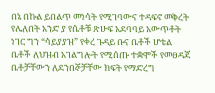በኔ በኩል ይበልጥ መነሳት የሚገባውና ተዳፍኖ መቅረት የሌለበት አንድ ያ የሴቶቹ ጽሁፍ አደባባይ አውጥቶት ነገር ግን “ሳይያያዝ” የቀረ ጉዳይ ቡና ቤቶች ሆቴል ቤቶች ለህዝብ አገልግሎት የሚሰጡ ተቋሞች የመፀዳጃ ቤቶቻቸውን ለደንበኞቻቸው ክፍት የማድረግ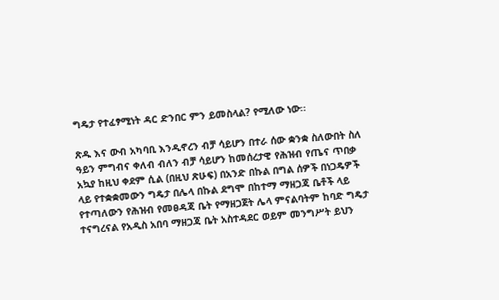ግዴታ የተፈፃሚነት ዳር ድንበር ምን ይመስላል? የሚለው ነው፡፡

ጽዱ እና ውብ አካባቢ እንዲኖረን ብቻ ሳይሆን በተራ ሰው ቋንቋ ስለውበት ስለ ዓይን ምግብና ቀለብ ብለን ብቻ ሳይሆን ከመሰረታዊ የሕዝብ የጤና ጥበቃ አኳያ ከዚህ ቀደም ሲል (በዚህ ጽሁፍ) በአንድ በኩል በግል ሰዎች በነጋዴዎች ላይ የተቋቋመውን ግዴታ በሌላ በኩል ደግሞ በከተማ ማዘጋጃ ቤቶች ላይ የተጣለውን የሕዝብ የመፀዳጃ ቤት የማዘጋጀት ሌላ ምናልባትም ከባድ ግዴታ ተናግረናል የአዲስ አበባ ማዘጋጃ ቤት አስተዳደር ወይም መንግሥት ይህን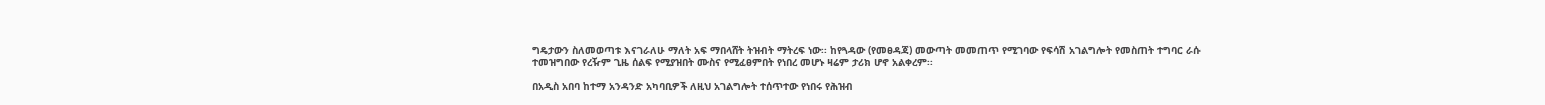ግዴታውን ስለመወጣቱ እናገራለሁ ማለት አፍ ማበላሸት ትዝብት ማትረፍ ነው፡፡ ከየጓዳው (የመፀዳጃ) መውጣት መመጠጥ የሚገባው የፍሳሽ አገልግሎት የመስጠት ተግባር ራሱ ተመዝግበው የረዥም ጊዜ ሰልፍ የሚያዝበት ሙስና የሚፈፀምበት የነበረ መሆኑ ዛሬም ታሪክ ሆኖ አልቀረም፡፡

በአዲስ አበባ ከተማ አንዳንድ አካባቢዎች ለዚህ አገልግሎት ተሰጥተው የነበሩ የሕዝብ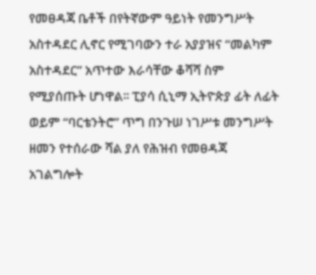የመፀዳጃ ቤቶች በየትኛውም ዓይነት የመንግሥት አስተዳደር ሊኖር የሚገባውን ተራ አያያዝና “መልካም አስተዳደር” አጥተው እራሳቸው ቆሻሻ ስም የሚያሰጡት ሆነዋል፡፡ ፒያሳ ሲኒማ ኢትዮጵያ ፊት ለፊት ወይም “ባርቴንትሮ” ጥግ በንጉሠ ነገሥቱ መንግሥት ዘመን የተሰራው ሻል ያለ የሕዝብ የመፀዳጃ አገልግሎት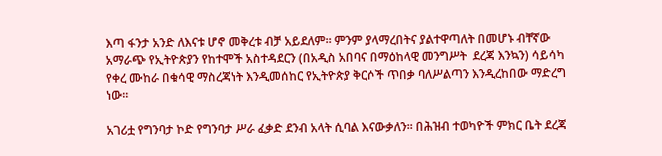እጣ ፋንታ አንድ ለእናቱ ሆኖ መቅረቱ ብቻ አይደለም፡፡ ምንም ያላማረበትና ያልተዋጣለት በመሆኑ ብቸኛው አማራጭ የኢትዮጵያን የከተሞች አስተዳደርን (በአዲስ አበባና በማዕከላዊ መንግሥት  ደረጃ እንኳን) ሳይሳካ የቀረ ሙከራ በቁሳዊ ማስረጃነት እንዲመሰከር የኢትዮጵያ ቅርሶች ጥበቃ ባለሥልጣን እንዲረከበው ማድረግ ነው፡፡

አገሪቷ የግንባታ ኮድ የግንባታ ሥራ ፈቃድ ደንብ አላት ሲባል እናውቃለን፡፡ በሕዝብ ተወካዮች ምክር ቤት ደረጃ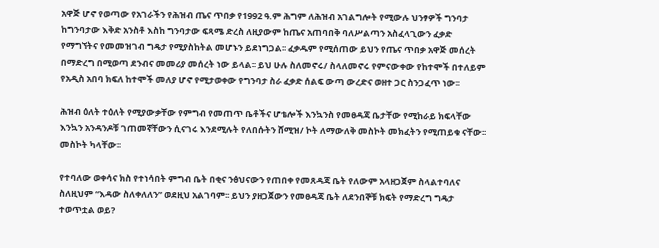አዋጅ ሆኖ የወጣው የአገራችን የሕዝብ ጤና ጥበቃ የ1992 ዓ.ም ሕግም ለሕዝብ አገልግሎት የሚውሉ ህንፃዎች ግንባታ ከግንባታው እቅድ አንስቶ እስከ ግንባታው ፍጻሜ ድረስ ለዚያውም ከጤና አጠባበቅ ባለሥልጣን አስፈላጊውን ፈቃድ የማግኘትና የመመዝገብ ግዴታ የሚያስከትል መሆኑን ይደነግጋል፡፡ ፈቃዱም የሚሰጠው ይህን የጤና ጥበቃ አዋጅ መሰረት በማድረግ በሚወጣ ደንብና መመሪያ መሰረት ነው ይላል፡፡ ይህ ሁሉ ስለመኖሩ/ ስላለመኖሩ የምናውቀው የከተሞች በተለይም የአዲስ አበባ ክፍለ ከተሞች መለያ ሆኖ የሚታወቀው የግንባታ ስራ ፈቃድ ሰልፍ ውጣ ውረድና ወዘተ ጋር ስንጋፈጥ ነው፡፡

ሕዝብ ዕለት ተዕለት የሚያውቃቸው የምግብ የመጠጥ ቤቶችና ሆቴሎች እንኳንስ የመፀዳጃ ቤታቸው የሚከራይ ክፍላቸው እንኳን አንዳንዶቹ ገጠመኛቸውን ሲናገሩ እንደሚሉት የለበሱትን ሸሚዝ/ ኮት ለማውለቅ መስኮት መክፈትን የሚጠይቁ ናቸው፡፡ መስኮት ካላቸው፡፡

የተባለው ወቀሳና ክስ የተነሳበት ምግብ ቤት በቂና ንፅህናውን የጠበቀ የመጸዳጃ ቤት የለውም አላዘጋጀም ስላልተባለና ስለዚህም “እዳው ስለቀለለን” ወደዚህ አልገባም፡፡ ይህን ያዘጋጀውን የመፀዳጃ ቤት ለደንበኞቹ ክፍት የማድረግ ግዴታ ተወጥቷል ወይ?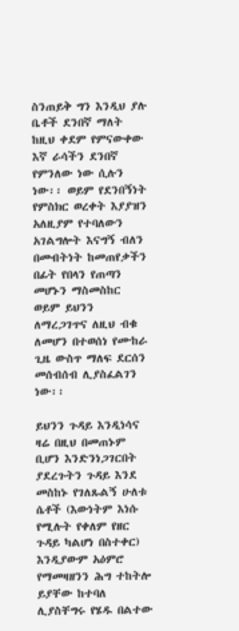ስንጠይቅ ግን እንዲህ ያሉ ቤቶች ደንበኛ ማለት ከዚህ ቀደም የምናውቀው እኛ ራሳችን ደንበኛ የምንለው ነው ሲሉን ነው፡፡ ወይም የደንበኝነት የምስክር ወረቀት እያያዝን አለዚያም የተባለውን አገልግሎት እናግኝ ብለን በመብትነት ከመጠየቃችን በፊት የበላን የጠጣን መሆኑን ማስመስከር ወይም ይህንን ለማረጋገጥና ለዚህ ብቁ ለመሆን በተወሰነ የሙከራ ጊዜ ውስጥ ማለፍ ደርሰን መሰብሰብ ሊያስፈልገን ነው፡፡

ይህንን ጉዳይ እንዲነሳና ዛሬ በዚህ በመጠኑም ቢሆን እንድንነጋገርበት ያደረጉትን ጉዳይ እንደ መስከኑ የገለጹልኝ ሁለቱ ሴቶች (እውነትም እነሱ የሚሉት የቀለም የዘር ጉዳይ ካልሆነ በስተቀር) እንዲያውም አዕምሮ የማመዛዘንን ሕግ ተከትሎ ይያቸው ከተባለ ሊያስቸግሩ የሄዱ በልተው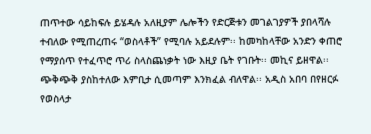ጠጥተው ሳይከፍሉ ይሄዳሉ አለዚያም ሌሎችን የድርጅቱን መገልገያዎች ያበላሻሉ ተብለው የሚጠረጠሩ “ወስላቶች” የሚባሉ አይደሉም፡፡ ከመካከላቸው አንድን ቀጠሮ የማያሰጥ የተፈጥሮ ጥሪ ስላስጨነቃት ነው እዚያ ቤት የገቡት፡፡ መኪና ይዘዋል፡፡ ጭቅጭቅ ያስከተለው እምቢታ ሲመጣም እንክፈል ብለዋል፡፡ አዲስ አበባ በየዘርፉ የወስላታ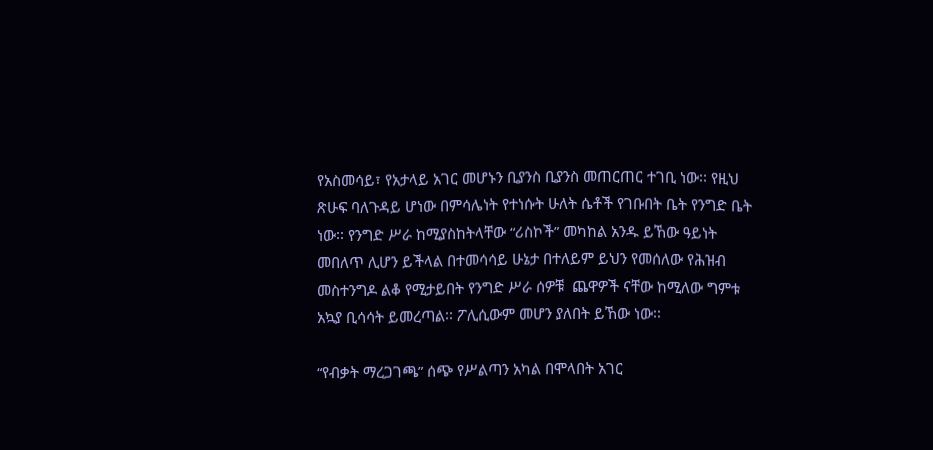የአስመሳይ፣ የአታላይ አገር መሆኑን ቢያንስ ቢያንስ መጠርጠር ተገቢ ነው፡፡ የዚህ ጽሁፍ ባለጉዳይ ሆነው በምሳሌነት የተነሱት ሁለት ሴቶች የገቡበት ቤት የንግድ ቤት ነው፡፡ የንግድ ሥራ ከሚያስከትላቸው “ሪስኮች” መካከል አንዱ ይኸው ዓይነት መበለጥ ሊሆን ይችላል በተመሳሳይ ሁኔታ በተለይም ይህን የመሰለው የሕዝብ መስተንግዶ ልቆ የሚታይበት የንግድ ሥራ ሰዎቹ  ጨዋዎች ናቸው ከሚለው ግምቱ አኳያ ቢሳሳት ይመረጣል፡፡ ፖሊሲውም መሆን ያለበት ይኸው ነው፡፡

“የብቃት ማረጋገጫ” ሰጭ የሥልጣን አካል በሞላበት አገር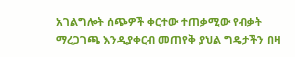አገልግሎት ሰጭዎች ቀርተው ተጠቃሚው የብቃት ማረጋገጫ እንዲያቀርብ መጠየቅ ያህል ግዴታችን በዛ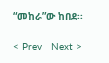“መከራ”ው ከበደ፡፡

< Prev   Next >